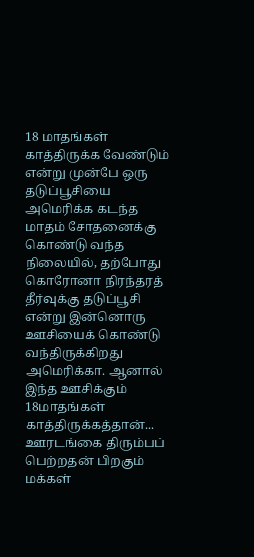18 மாதங்கள் காத்திருக்க வேண்டும் என்று முன்பே ஒரு தடுப்பூசியை அமெரிக்க கடந்த மாதம் சோதனைக்கு கொண்டு வந்த நிலையில், தற்போது கொரோனா நிரந்தரத் தீர்வுக்கு தடுப்பூசி என்று இன்னொரு ஊசியைக் கொண்டு வந்திருக்கிறது அமெரிக்கா. ஆனால் இந்த ஊசிக்கும் 18மாதங்கள் காத்திருக்கத்தான்...
ஊரடங்கை திரும்பப் பெற்றதன் பிறகும் மக்கள்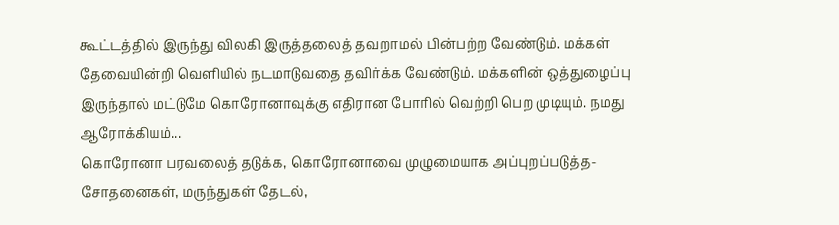கூட்டத்தில் இருந்து விலகி இருத்தலைத் தவறாமல் பின்பற்ற வேண்டும். மக்கள் தேவையின்றி வெளியில் நடமாடுவதை தவிர்க்க வேண்டும். மக்களின் ஒத்துழைப்பு இருந்தால் மட்டுமே கொரோனாவுக்கு எதிரான போரில் வெற்றி பெற முடியும். நமது ஆரோக்கியம்...
கொரோனா பரவலைத் தடுக்க, கொரோனாவை முழுமையாக அப்புறப்படுத்த- சோதனைகள், மருந்துகள் தேடல்,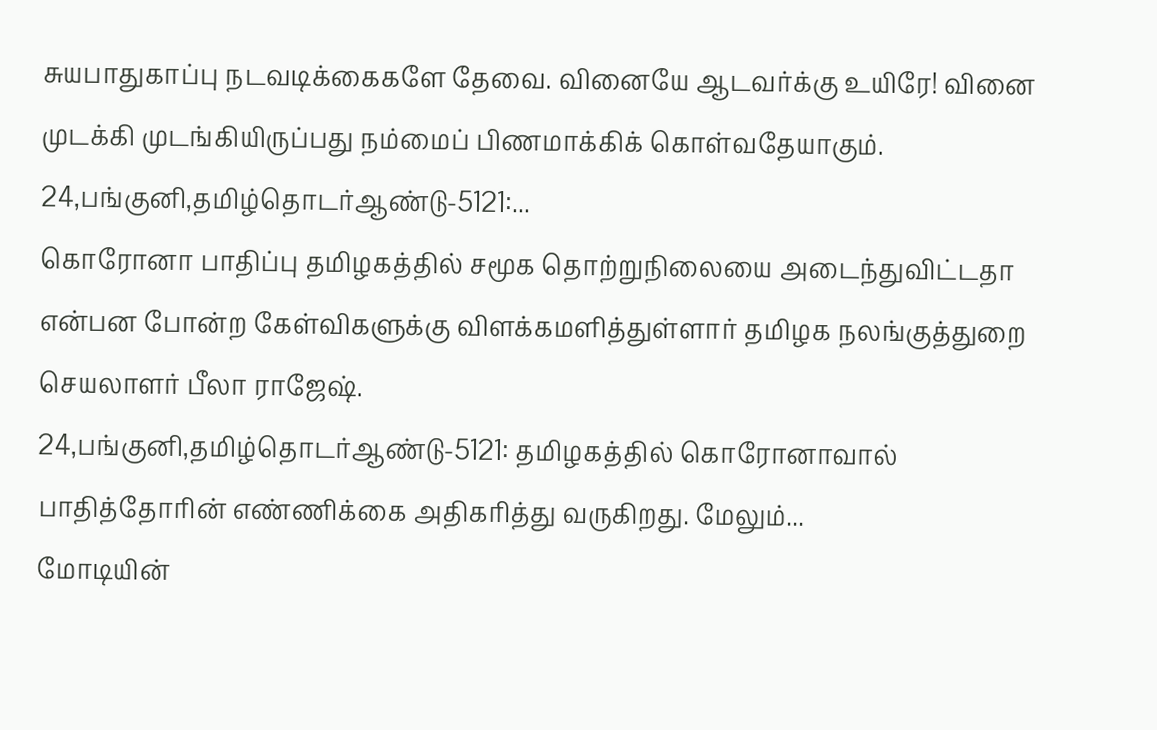சுயபாதுகாப்பு நடவடிக்கைகளே தேவை. வினையே ஆடவர்க்கு உயிரே! வினை முடக்கி முடங்கியிருப்பது நம்மைப் பிணமாக்கிக் கொள்வதேயாகும்.
24,பங்குனி,தமிழ்தொடர்ஆண்டு-5121:...
கொரோனா பாதிப்பு தமிழகத்தில் சமூக தொற்றுநிலையை அடைந்துவிட்டதா என்பன போன்ற கேள்விகளுக்கு விளக்கமளித்துள்ளார் தமிழக நலங்குத்துறை செயலாளர் பீலா ராஜேஷ்.
24,பங்குனி,தமிழ்தொடர்ஆண்டு-5121: தமிழகத்தில் கொரோனாவால் பாதித்தோரின் எண்ணிக்கை அதிகரித்து வருகிறது. மேலும்...
மோடியின்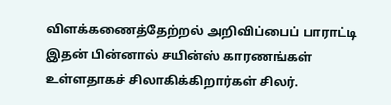விளக்கணைத்தேற்றல் அறிவிப்பைப் பாராட்டி இதன் பின்னால் சயின்ஸ் காரணங்கள் உள்ளதாகச் சிலாகிக்கிறார்கள் சிலர்.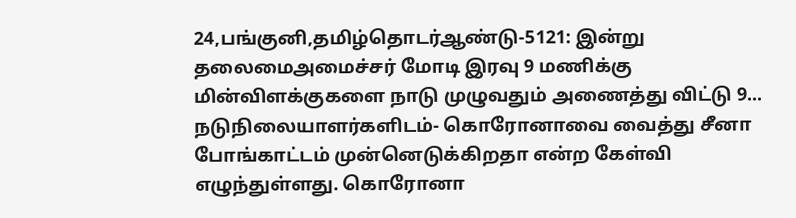24,பங்குனி,தமிழ்தொடர்ஆண்டு-5121: இன்று தலைமைஅமைச்சர் மோடி இரவு 9 மணிக்கு மின்விளக்குகளை நாடு முழுவதும் அணைத்து விட்டு 9...
நடுநிலையாளர்களிடம்- கொரோனாவை வைத்து சீனா போங்காட்டம் முன்னெடுக்கிறதா என்ற கேள்வி எழுந்துள்ளது. கொரோனா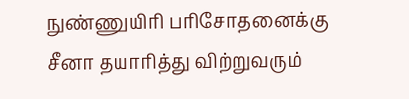நுண்ணுயிரி பரிசோதனைக்கு சீனா தயாரித்து விற்றுவரும்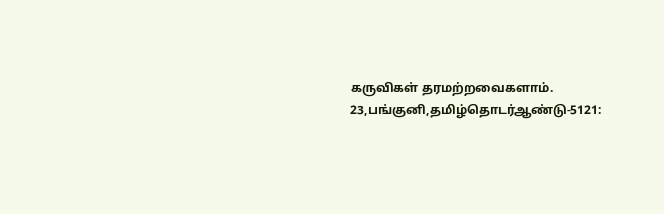கருவிகள் தரமற்றவைகளாம்.
23,பங்குனி,தமிழ்தொடர்ஆண்டு-5121: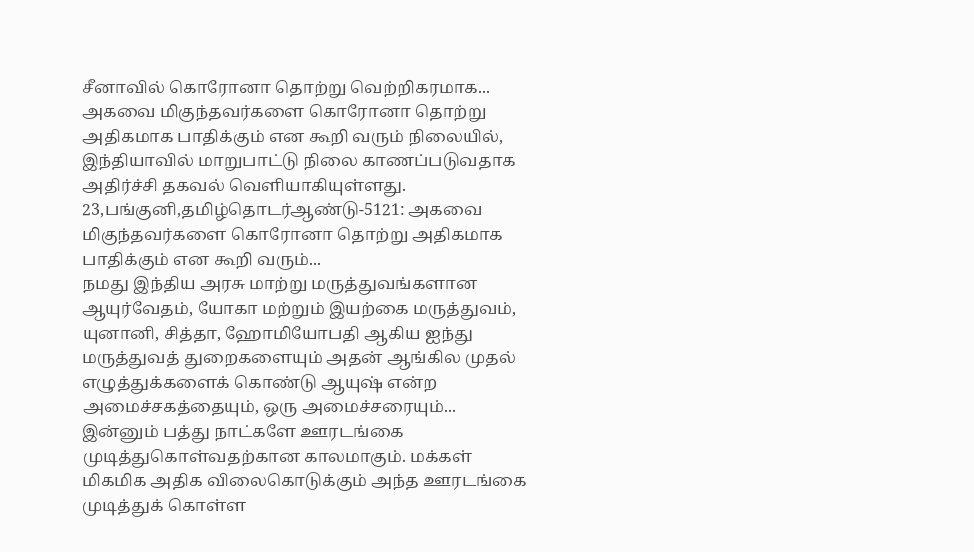சீனாவில் கொரோனா தொற்று வெற்றிகரமாக...
அகவை மிகுந்தவர்களை கொரோனா தொற்று அதிகமாக பாதிக்கும் என கூறி வரும் நிலையில், இந்தியாவில் மாறுபாட்டு நிலை காணப்படுவதாக அதிர்ச்சி தகவல் வெளியாகியுள்ளது.
23,பங்குனி,தமிழ்தொடர்ஆண்டு-5121: அகவை மிகுந்தவர்களை கொரோனா தொற்று அதிகமாக பாதிக்கும் என கூறி வரும்...
நமது இந்திய அரசு மாற்று மருத்துவங்களான ஆயுர்வேதம், யோகா மற்றும் இயற்கை மருத்துவம், யுனானி, சித்தா, ஹோமியோபதி ஆகிய ஐந்து மருத்துவத் துறைகளையும் அதன் ஆங்கில முதல் எழுத்துக்களைக் கொண்டு ஆயுஷ் என்ற அமைச்சகத்தையும், ஒரு அமைச்சரையும்...
இன்னும் பத்து நாட்களே ஊரடங்கை முடித்துகொள்வதற்கான காலமாகும். மக்கள் மிகமிக அதிக விலைகொடுக்கும் அந்த ஊரடங்கை முடித்துக் கொள்ள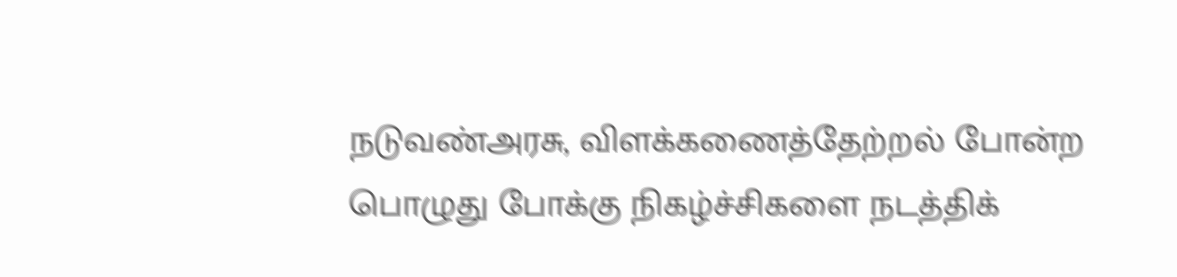நடுவண்அரசு, விளக்கணைத்தேற்றல் போன்ற பொழுது போக்கு நிகழ்ச்சிகளை நடத்திக்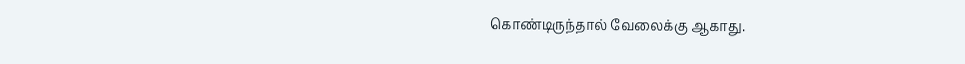கொண்டிருந்தால் வேலைக்கு ஆகாது.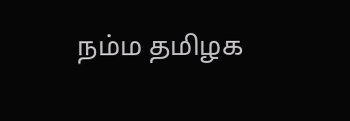நம்ம தமிழக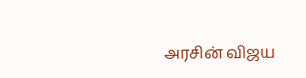அரசின் விஜய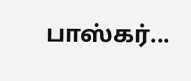பாஸ்கர்...